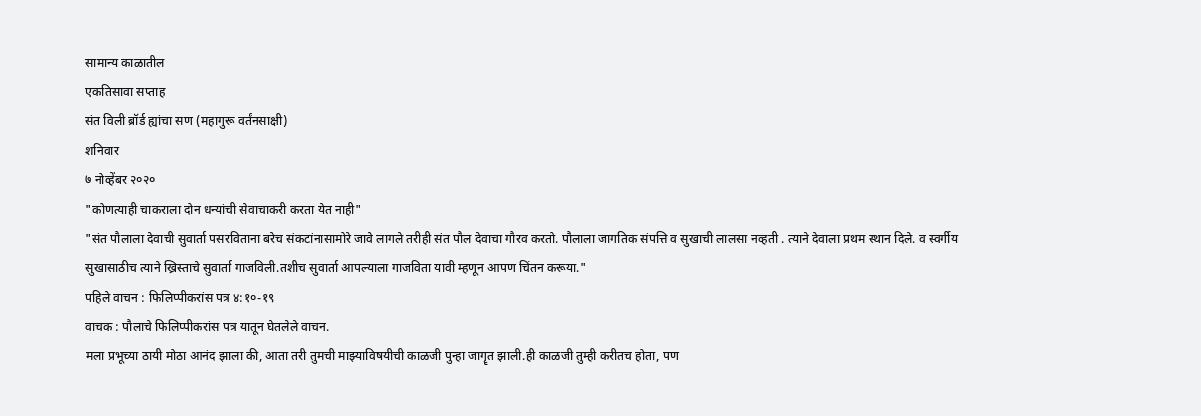सामान्य काळातील
एकतिसावा सप्ताह
संत विली ब्रॉर्ड ह्यांचा सण (महागुरू वर्तंनसाक्षी)
शनिवार
७ नोव्हेंबर २०२०
"कोणत्याही चाकराला दोन धन्यांची सेवाचाकरी करता येत नाही"
"संत पौलाला देवाची सुवार्ता पसरविताना बरेच संकटांनासामोरे जावे लागले तरीही संत पौल देवाचा गौरव करतो. पौलाला जागतिक संपत्ति व सुखाची लालसा नव्हती . त्याने देवाला प्रथम स्थान दिले. व स्वर्गीय सुखासाठीच त्याने ख्रिस्ताचे सुवार्ता गाजविली.तशीच सुवार्ता आपल्याला गाजविता यावी म्हणून आपण चिंतन करूया."
पहिले वाचन : फिलिप्पीकरांस पत्र ४:१०-१९
वाचक : पौलाचे फिलिप्पीकरांस पत्र यातून घेतलेले वाचन.
मला प्रभूच्या ठायी मोठा आनंद झाला की, आता तरी तुमची माझ्याविषयीची काळजी पुन्हा जागॄत झाली.ही काळजी तुम्ही करीतच होता, पण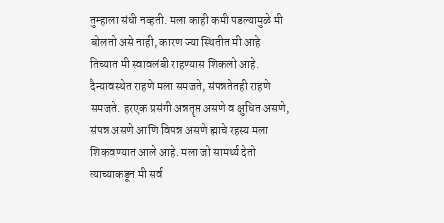तुम्हाला संधी नव्हती. मला काही कमी पडल्यामुळे मी बोलतो असे नाही, कारण ज्या स्थितीत मी आहे तिच्यात मी स्वावलंबी राहण्यास शिकलो आहे. दैन्यावस्थेत राहणे मला समजते, संपन्नतेतही राहणे समजते. हरएक प्रसंगी अन्नतॄप्त असणे व क्षुधित असणे, संपन्न असणे आणि विपन्न असणे ह्माचे रहस्य मला शिकवण्यात आले आहे. मला जो सामर्थ्य देतो त्याच्याकडून मी सर्व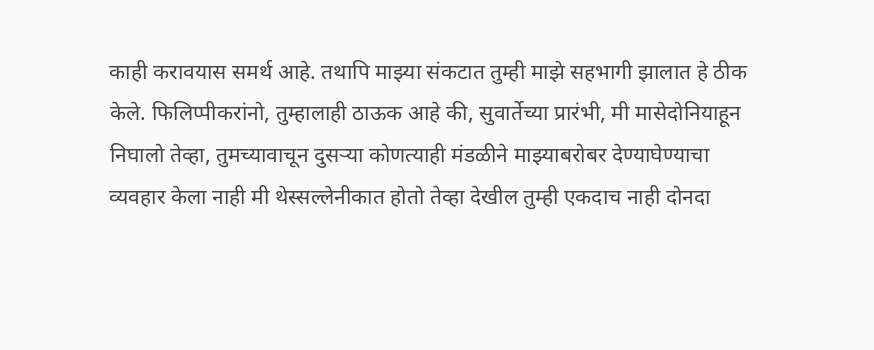काही करावयास समर्थ आहे. तथापि माझ्या संकटात तुम्ही माझे सहभागी झालात हे ठीक केले. फिलिप्पीकरांनो, तुम्हालाही ठाऊक आहे की, सुवार्तेच्या प्रारंभी, मी मासेदोनियाहून निघालो तेव्हा, तुमच्यावाचून दुसऱ्या कोणत्याही मंडळीने माझ्याबरोबर देण्याघेण्याचा व्यवहार केला नाही मी थेस्सल्लेनीकात होतो तेव्हा देखील तुम्ही एकदाच नाही दोनदा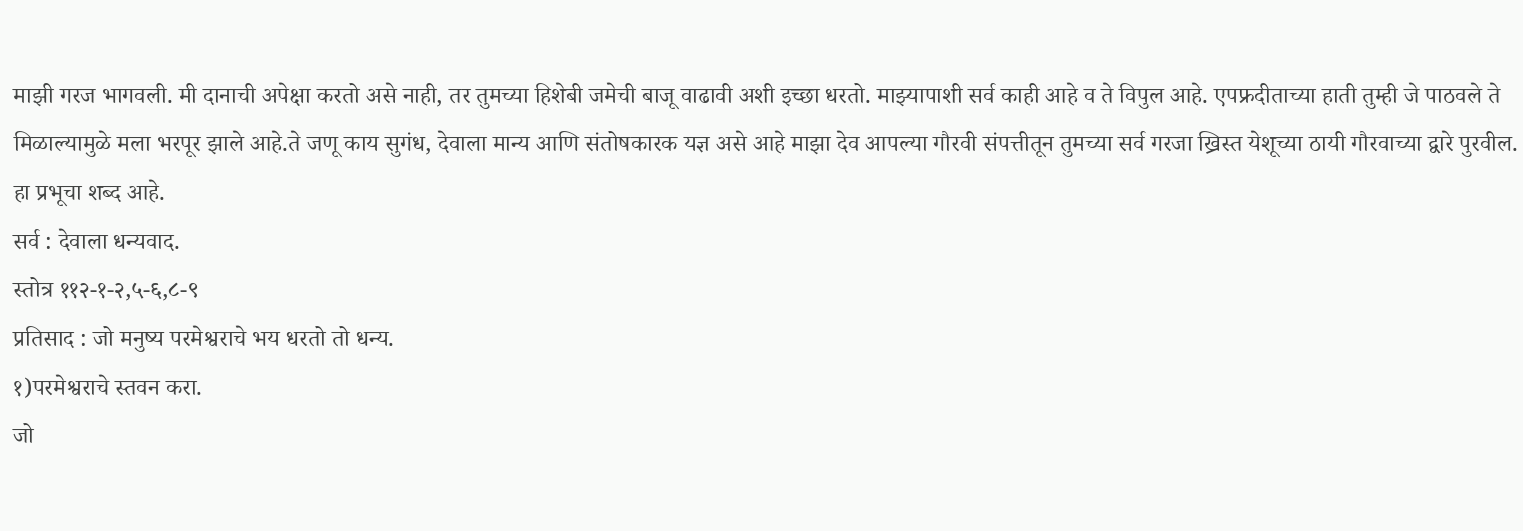माझी गरज भागवली. मी दानाची अपेक्षा करतो असे नाही, तर तुमच्या हिशेबी जमेची बाजू वाढावी अशी इच्छा धरतो. माझ्यापाशी सर्व काही आहे व ते विपुल आहे. एपफ्रदीताच्या हाती तुम्ही जे पाठवले ते मिळाल्यामुळे मला भरपूर झाले आहे.ते जणू काय सुगंध, देवाला मान्य आणि संतोषकारक यज्ञ असे आहे माझा देव आपल्या गौरवी संपत्तीतून तुमच्या सर्व गरजा ख्रिस्त येशूच्या ठायी गौरवाच्या द्वारे पुरवील.
हा प्रभूचा शब्द आहे.
सर्व : देवाला धन्यवाद.
स्तोत्र ११२-१-२,५-६,८-९
प्रतिसाद : जो मनुष्य परमेश्वराचे भय धरतो तो धन्य.
१)परमेश्वराचे स्तवन करा.
जो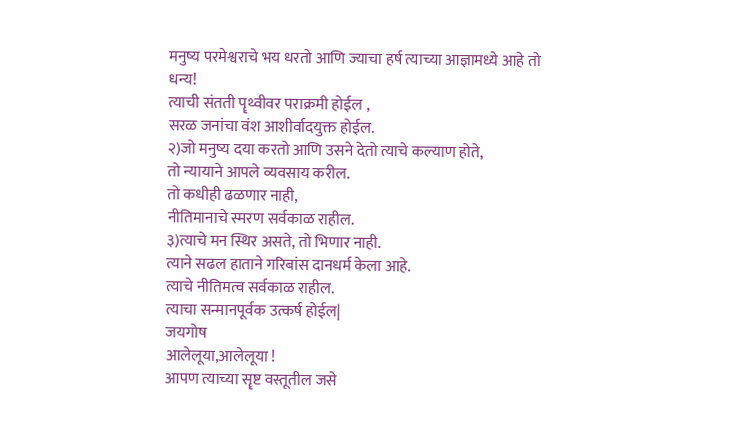मनुष्य परमेश्वराचे भय धरतो आणि ज्याचा हर्ष त्याच्या आज्ञामध्ये आहे तो
धन्य!
त्याची संतती पॄथ्वीवर पराक्रमी होईल ,
सरळ जनांचा वंश आशीर्वादयुक्त होईल.
२)जो मनुष्य दया करतो आणि उसने देतो त्याचे कल्याण होते,
तो न्यायाने आपले व्यवसाय करील.
तो कधीही ढळणार नाही,
नीतिमानाचे स्मरण सर्वकाळ राहील.
३)त्याचे मन स्थिर असते, तो भिणार नाही.
त्याने सढल हाताने गरिबांस दानधर्म केला आहे.
त्याचे नीतिमत्व सर्वकाळ राहील.
त्याचा सन्मानपूर्वक उत्कर्ष होईल|
जयगोष
आलेलूया,आलेलूया !
आपण त्याच्या सॄष्ट वस्तूतील जसे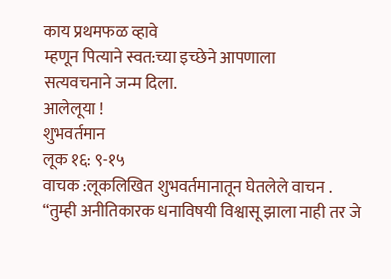काय प्रथमफळ व्हावे
म्हणून पित्याने स्वत:च्या इच्छेने आपणाला
सत्यवचनाने जन्म दिला.
आलेलूया !
शुभवर्तमान
लूक १६: ९-१५
वाचक :लूकलिखित शुभवर्तमानातून घेतलेले वाचन .
“तुम्ही अनीतिकारक धनाविषयी विश्वासू झाला नाही तर जे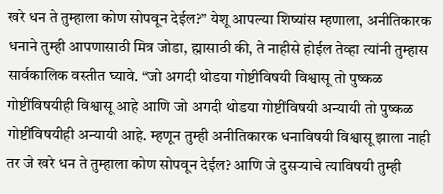खरे धन ते तुम्हाला कोण सोपवून देईल?” येशू आपल्या शिष्यांस म्हणाला, अनीतिकारक धनाने तुम्ही आपणासाठी मित्र जोडा, ह्मासाठी की, ते नाहीसे होईल तेव्हा त्यांनी तुम्हास सार्वकालिक वस्तीत घ्यावे. “जो अगदी थोडया गोष्टींविषयी विश्वासू तो पुष्कळ गोष्टींविषयीही विश्वासू आहे आणि जो अगदी थोडया गोष्टींविषयी अन्यायी तो पुष्कळ गोष्टींविषयीही अन्यायी आहे. म्हणून तुम्ही अनीतिकारक धनाविषयी विश्वासू झाला नाही तर जे खरे धन ते तुम्हाला कोण सोपवून देईल? आणि जे दुसऱ्याचे त्याविषयी तुम्ही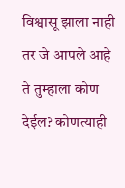विश्वासू झाला नाही तर जे आपले आहे ते तुम्हाला कोण देईल? कोणत्याही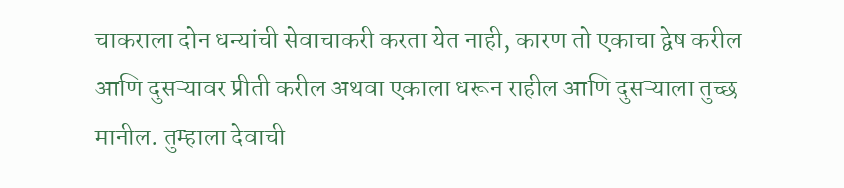चाकराला दोन धन्यांची सेवाचाकरी करता येत नाही, कारण तो एकाचा द्वेष करील आणि दुसऱ्यावर प्रीती करील अथवा एकाला धरून राहील आणि दुसऱ्याला तुच्छ मानील. तुम्हाला देवाची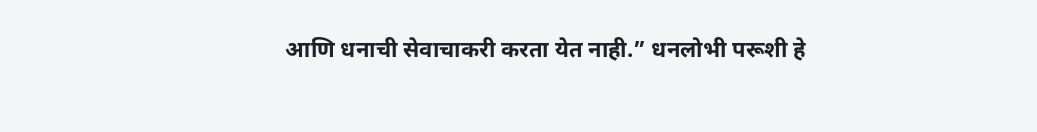आणि धनाची सेवाचाकरी करता येत नाही.” धनलोभी परूशी हे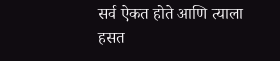सर्व ऐकत होते आणि त्याला हसत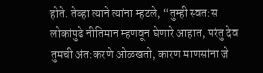होते. तेव्हा त्याने त्यांना म्हटले, “तुम्ही स्वत:स लोकांपुढे नीतिमान म्हणवून घेणारे आहात, परंतु देव तुमची अंत:करणे ओळखतो, कारण माणसांना जे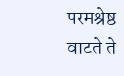परमश्रेष्ठ वाटते ते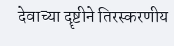देवाच्या दॄष्टीने तिरस्करणीय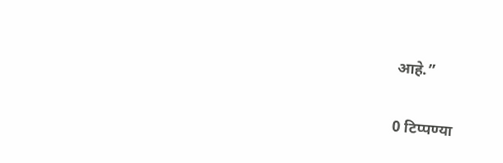आहे.”

0 टिप्पण्या